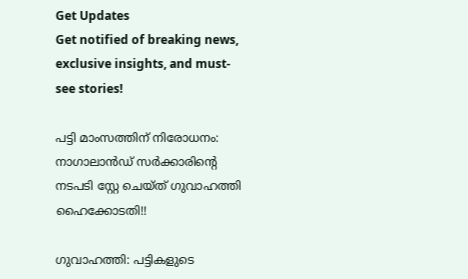Get Updates
Get notified of breaking news, exclusive insights, and must-see stories!

പട്ടി മാംസത്തിന് നിരോധനം: നാഗാലാന്‍ഡ് സര്‍ക്കാരിന്റെ നടപടി സ്റ്റേ ചെയ്ത് ഗുവാഹത്തി ഹൈക്കോടതി!!

ഗുവാഹത്തി: പട്ടികളുടെ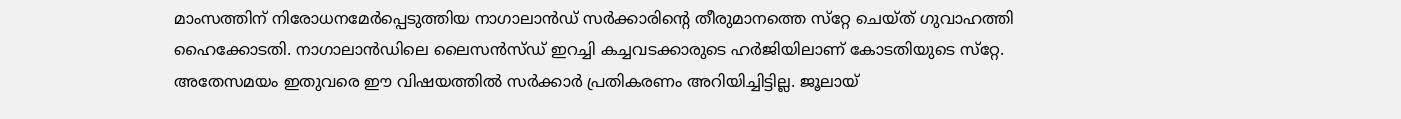മാംസത്തിന് നിരോധനമേര്‍പ്പെടുത്തിയ നാഗാലാന്‍ഡ് സര്‍ക്കാരിന്റെ തീരുമാനത്തെ സ്‌റ്റേ ചെയ്ത് ഗുവാഹത്തി ഹൈക്കോടതി. നാഗാലാന്‍ഡിലെ ലൈസന്‍സ്ഡ് ഇറച്ചി കച്ചവടക്കാരുടെ ഹര്‍ജിയിലാണ് കോടതിയുടെ സ്‌റ്റേ. അതേസമയം ഇതുവരെ ഈ വിഷയത്തില്‍ സര്‍ക്കാര്‍ പ്രതികരണം അറിയിച്ചിട്ടില്ല. ജൂലായ്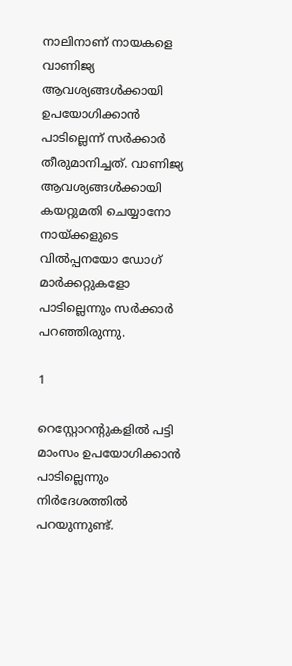നാലിനാണ് നായകളെ വാണിജ്യ ആവശ്യങ്ങള്‍ക്കായി ഉപയോഗിക്കാന്‍ പാടില്ലെന്ന് സര്‍ക്കാര്‍ തീരുമാനിച്ചത്. വാണിജ്യ ആവശ്യങ്ങള്‍ക്കായി കയറ്റുമതി ചെയ്യാനോ നായ്ക്കളുടെ വില്‍പ്പനയോ ഡോഗ് മാര്‍ക്കറ്റുകളോ പാടില്ലെന്നും സര്‍ക്കാര്‍ പറഞ്ഞിരുന്നു.

1

റെസ്റ്റോറന്റുകളില്‍ പട്ടി മാംസം ഉപയോഗിക്കാന്‍ പാടില്ലെന്നും നിര്‍ദേശത്തില്‍ പറയുന്നുണ്ട്.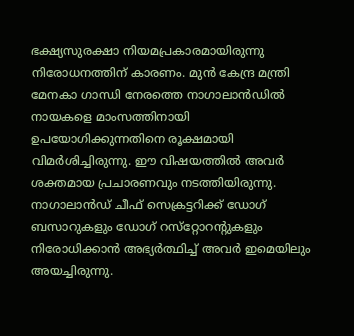ഭക്ഷ്യസുരക്ഷാ നിയമപ്രകാരമായിരുന്നു നിരോധനത്തിന് കാരണം. മുന്‍ കേന്ദ്ര മന്ത്രി മേനകാ ഗാന്ധി നേരത്തെ നാഗാലാന്‍ഡില്‍ നായകളെ മാംസത്തിനായി ഉപയോഗിക്കുന്നതിനെ രൂക്ഷമായി വിമര്‍ശിച്ചിരുന്നു. ഈ വിഷയത്തില്‍ അവര്‍ ശക്തമായ പ്രചാരണവും നടത്തിയിരുന്നു. നാഗാലാന്‍ഡ് ചീഫ് സെക്രട്ടറിക്ക് ഡോഗ് ബസാറുകളും ഡോഗ് റസ്‌റ്റോറന്റുകളും നിരോധിക്കാന്‍ അഭ്യര്‍ത്ഥിച്ച് അവര്‍ ഇമെയിലും അയച്ചിരുന്നു.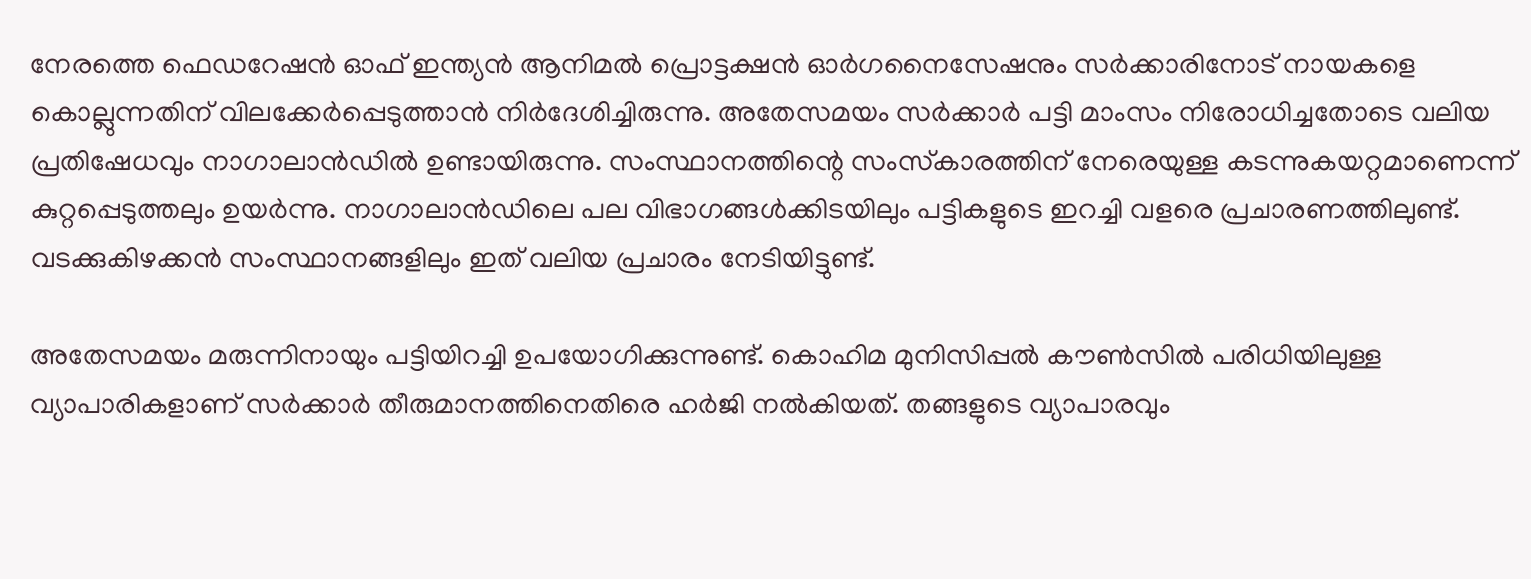നേരത്തെ ഫെഡറേഷന്‍ ഓഫ് ഇന്ത്യന്‍ ആനിമല്‍ പ്രൊട്ടക്ഷന്‍ ഓര്‍ഗനൈസേഷനും സര്‍ക്കാരിനോട് നായകളെ കൊല്ലുന്നതിന് വിലക്കേര്‍പ്പെടുത്താന്‍ നിര്‍ദേശിച്ചിരുന്നു. അതേസമയം സര്‍ക്കാര്‍ പട്ടി മാംസം നിരോധിച്ചതോടെ വലിയ പ്രതിഷേധവും നാഗാലാന്‍ഡില്‍ ഉണ്ടായിരുന്നു. സംസ്ഥാനത്തിന്റെ സംസ്‌കാരത്തിന് നേരെയുള്ള കടന്നുകയറ്റമാണെന്ന് കുറ്റപ്പെടുത്തലും ഉയര്‍ന്നു. നാഗാലാന്‍ഡിലെ പല വിഭാഗങ്ങള്‍ക്കിടയിലും പട്ടികളുടെ ഇറച്ചി വളരെ പ്രചാരണത്തിലുണ്ട്. വടക്കുകിഴക്കന്‍ സംസ്ഥാനങ്ങളിലും ഇത് വലിയ പ്രചാരം നേടിയിട്ടുണ്ട്.

അതേസമയം മരുന്നിനായും പട്ടിയിറച്ചി ഉപയോഗിക്കുന്നുണ്ട്. കൊഹിമ മുനിസിപ്പല്‍ കൗണ്‍സില്‍ പരിധിയിലുള്ള വ്യാപാരികളാണ് സര്‍ക്കാര്‍ തീരുമാനത്തിനെതിരെ ഹര്‍ജി നല്‍കിയത്. തങ്ങളുടെ വ്യാപാരവും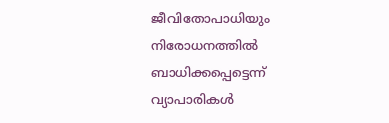ജീവിതോപാധിയും നിരോധനത്തില്‍ ബാധിക്കപ്പെട്ടെന്ന് വ്യാപാരികള്‍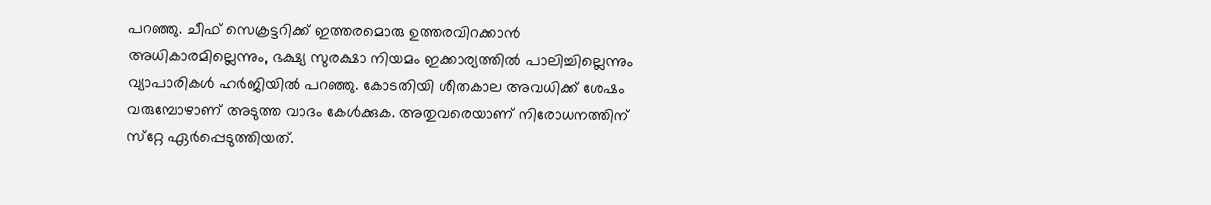പറഞ്ഞു. ചീഫ് സെക്രട്ടറിക്ക് ഇത്തരമൊരു ഉത്തരവിറക്കാന്‍ അധികാരമില്ലെന്നും, ഭക്ഷ്യ സുരക്ഷാ നിയമം ഇക്കാര്യത്തില്‍ പാലിച്ചില്ലെന്നും വ്യാപാരികള്‍ ഹര്‍ജിയില്‍ പറഞ്ഞു. കോടതിയി ശീതകാല അവധിക്ക് ശേഷം വരുമ്പോഴാണ് അടുത്ത വാദം കേള്‍ക്കുക. അതുവരെയാണ് നിരോധനത്തിന് സ്‌റ്റേ ഏര്‍പ്പെടുത്തിയത്.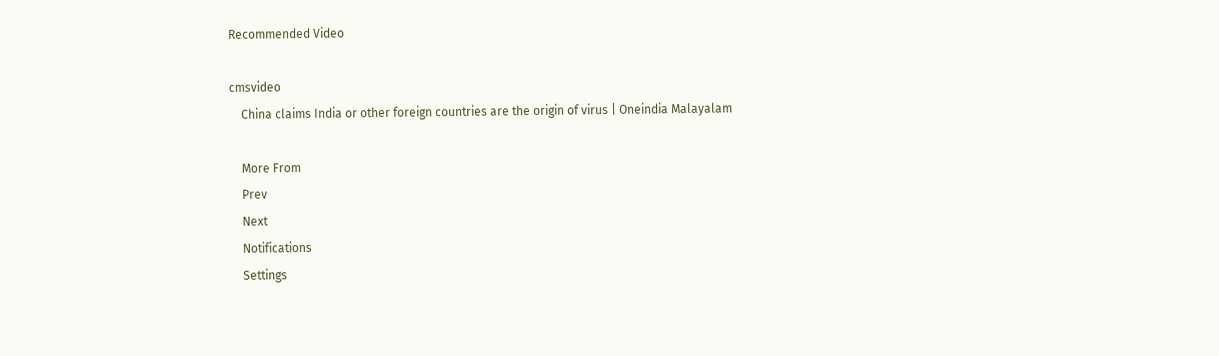Recommended Video

cmsvideo
    China claims India or other foreign countries are the origin of virus | Oneindia Malayalam

    More From
    Prev
    Next
    Notifications
    Settings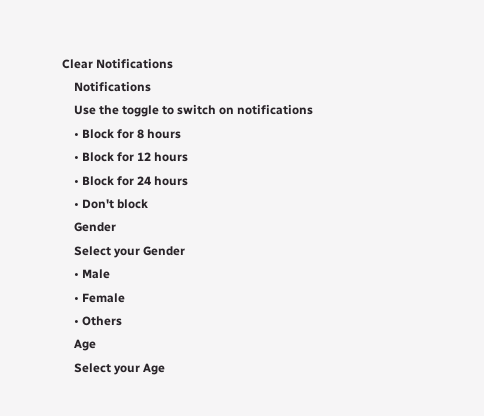Clear Notifications
    Notifications
    Use the toggle to switch on notifications
    • Block for 8 hours
    • Block for 12 hours
    • Block for 24 hours
    • Don't block
    Gender
    Select your Gender
    • Male
    • Female
    • Others
    Age
    Select your Age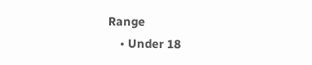Range
    • Under 18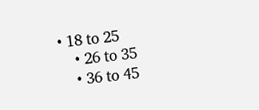• 18 to 25
    • 26 to 35
    • 36 to 45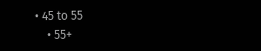• 45 to 55
    • 55+